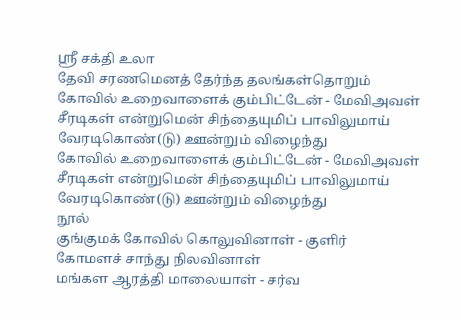ஸ்ரீ சக்தி உலா
தேவி சரணமெனத் தேர்ந்த தலங்கள்தொறும்
கோவில் உறைவாளைக் கும்பிட்டேன் - மேவிஅவள்
சீரடிகள் என்றுமென் சிந்தையுமிப் பாவிலுமாய்
வேரடிகொண்(டு) ஊன்றும் விழைந்து
கோவில் உறைவாளைக் கும்பிட்டேன் - மேவிஅவள்
சீரடிகள் என்றுமென் சிந்தையுமிப் பாவிலுமாய்
வேரடிகொண்(டு) ஊன்றும் விழைந்து
நூல்
குங்குமக் கோவில் கொலுவினாள் - குளிர்
கோமளச் சாந்து நிலவினாள்
மங்கள ஆரத்தி மாலையாள் - சர்வ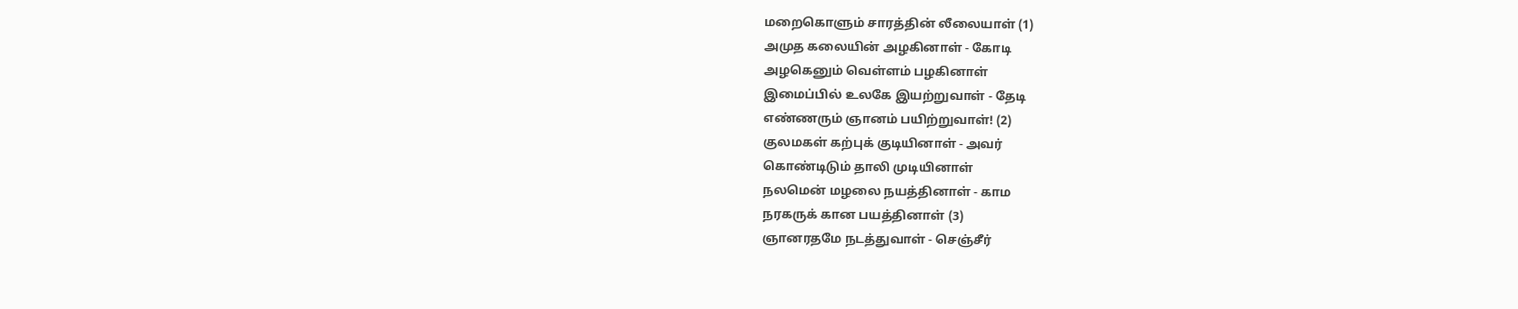மறைகொளும் சாரத்தின் லீலையாள் (1)
அமுத கலையின் அழகினாள் - கோடி
அழகெனும் வெள்ளம் பழகினாள்
இமைப்பில் உலகே இயற்றுவாள் - தேடி
எண்ணரும் ஞானம் பயிற்றுவாள்! (2)
குலமகள் கற்புக் குடியினாள் - அவர்
கொண்டிடும் தாலி முடியினாள்
நலமென் மழலை நயத்தினாள் - காம
நரகருக் கான பயத்தினாள் (3)
ஞானரதமே நடத்துவாள் - செஞ்சீர்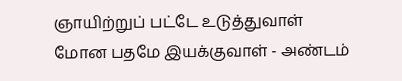ஞாயிற்றுப் பட்டே உடுத்துவாள்
மோன பதமே இயக்குவாள் - அண்டம்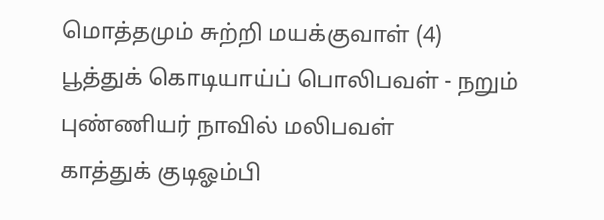மொத்தமும் சுற்றி மயக்குவாள் (4)
பூத்துக் கொடியாய்ப் பொலிபவள் - நறும்
புண்ணியர் நாவில் மலிபவள்
காத்துக் குடிஓம்பி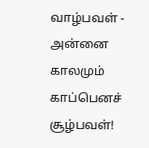வாழ்பவள் - அன்னை
காலமும் காப்பெனச் சூழ்பவள்!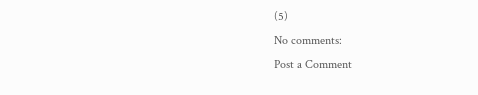(5)
No comments:
Post a Comment